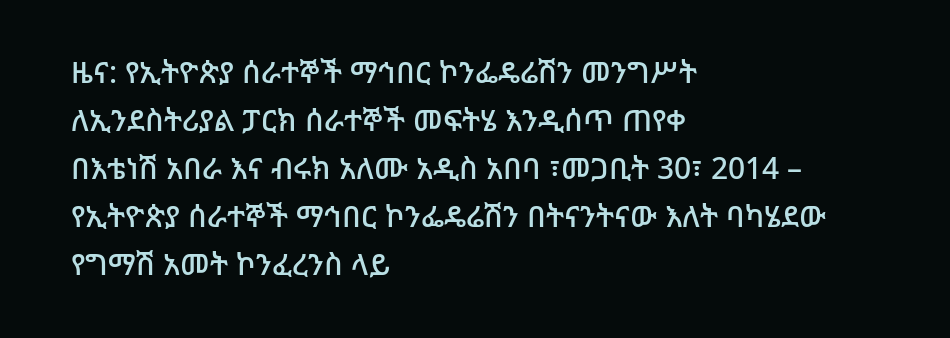ዜና: የኢትዮጵያ ሰራተኞች ማኅበር ኮንፌዴሬሽን መንግሥት ለኢንደስትሪያል ፓርክ ሰራተኞች መፍትሄ እንዲሰጥ ጠየቀ
በእቴነሽ አበራ እና ብሩክ አለሙ አዲስ አበባ ፣መጋቢት 30፣ 2014 – የኢትዮጵያ ሰራተኞች ማኅበር ኮንፌዴሬሽን በትናንትናው እለት ባካሄደው የግማሽ አመት ኮንፈረንስ ላይ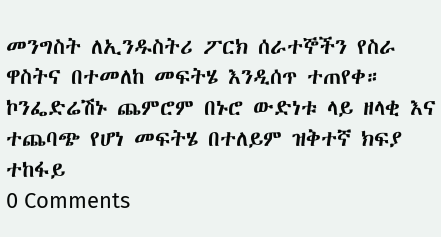መንግስት ለኢንዱስትሪ ፖርክ ሰራተኞችን የስራ ዋስትና በተመለከ መፍትሄ እንዲሰጥ ተጠየቀ። ኮንፌድሬሽኑ ጨምሮም በኑሮ ውድነቱ ላይ ዘላቂ እና ተጨባጭ የሆነ መፍትሄ በተለይም ዝቅተኛ ክፍያ ተከፋይ
0 Comments